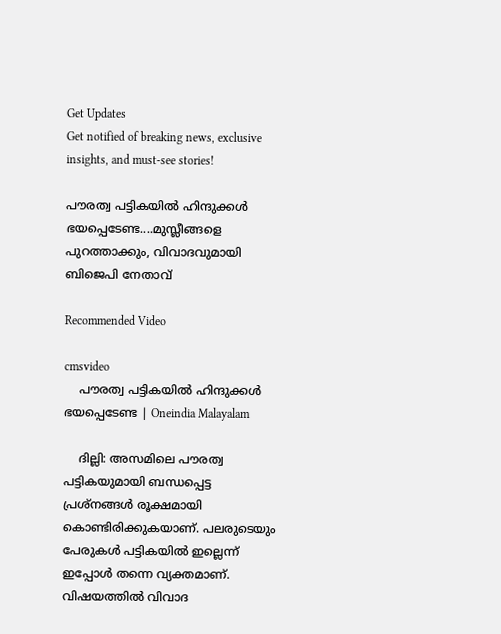Get Updates
Get notified of breaking news, exclusive insights, and must-see stories!

പൗരത്വ പട്ടികയില്‍ ഹിന്ദുക്കള്‍ ഭയപ്പെടേണ്ട....മുസ്ലീങ്ങളെ പുറത്താക്കും, വിവാദവുമായി ബിജെപി നേതാവ്

Recommended Video

cmsvideo
    പൗരത്വ പട്ടികയില്‍ ഹിന്ദുക്കള്‍ ഭയപ്പെടേണ്ട | Oneindia Malayalam

    ദില്ലി: അസമിലെ പൗരത്വ പട്ടികയുമായി ബന്ധപ്പെട്ട പ്രശ്‌നങ്ങള്‍ രൂക്ഷമായി കൊണ്ടിരിക്കുകയാണ്. പലരുടെയും പേരുകള്‍ പട്ടികയില്‍ ഇല്ലെന്ന് ഇപ്പോള്‍ തന്നെ വ്യക്തമാണ്. വിഷയത്തില്‍ വിവാദ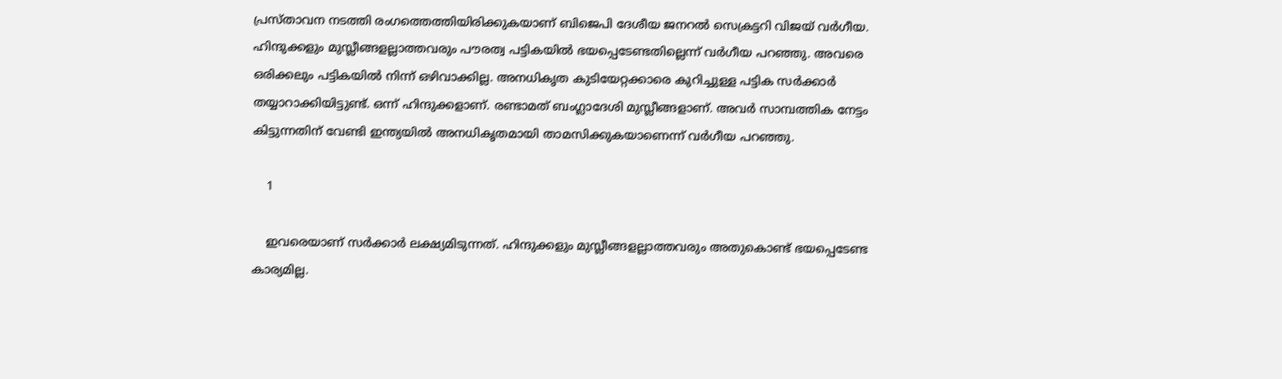പ്രസ്താവന നടത്തി രംഗത്തെത്തിയിരിക്കുകയാണ് ബിജെപി ദേശീയ ജനറല്‍ സെക്രട്ടറി വിജയ് വര്‍ഗീയ. ഹിന്ദുക്കളും മുസ്ലീങ്ങളല്ലാത്തവരും പൗരത്വ പട്ടികയില്‍ ഭയപ്പെടേണ്ടതില്ലെന്ന് വര്‍ഗീയ പറഞ്ഞു. അവരെ ഒരിക്കലും പട്ടികയില്‍ നിന്ന് ഒഴിവാക്കില്ല. അനധികൃത കുടിയേറ്റക്കാരെ കുറിച്ചുള്ള പട്ടിക സര്‍ക്കാര്‍ തയ്യാറാക്കിയിട്ടുണ്ട്. ഒന്ന് ഹിന്ദുക്കളാണ്. രണ്ടാമത് ബംഗ്ലാദേശി മുസ്ലീങ്ങളാണ്. അവര്‍ സാമ്പത്തിക നേട്ടം കിട്ടുന്നതിന് വേണ്ടി ഇന്ത്യയില്‍ അനധികൃതമായി താമസിക്കുകയാണെന്ന് വര്‍ഗീയ പറഞ്ഞു.

    1

    ഇവരെയാണ് സര്‍ക്കാര്‍ ലക്ഷ്യമിടുന്നത്. ഹിന്ദുക്കളും മുസ്ലീങ്ങളല്ലാത്തവരും അതുകൊണ്ട് ഭയപ്പെടേണ്ട കാര്യമില്ല.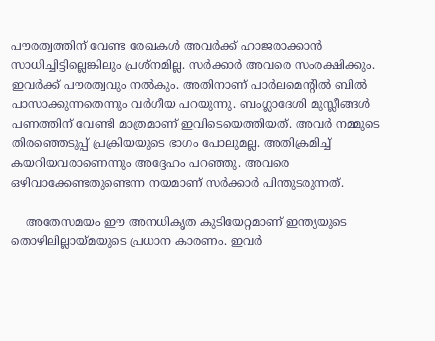പൗരത്വത്തിന് വേണ്ട രേഖകള്‍ അവര്‍ക്ക് ഹാജരാക്കാന്‍ സാധിച്ചിട്ടില്ലെങ്കിലും പ്രശ്‌നമില്ല. സര്‍ക്കാര്‍ അവരെ സംരക്ഷിക്കും. ഇവര്‍ക്ക് പൗരത്വവും നല്‍കും. അതിനാണ് പാര്‍ലമെന്റില്‍ ബില്‍ പാസാക്കുന്നതെന്നും വര്‍ഗീയ പറയുന്നു. ബംഗ്ലാദേശി മുസ്ലീങ്ങള്‍ പണത്തിന് വേണ്ടി മാത്രമാണ് ഇവിടെയെത്തിയത്. അവര്‍ നമ്മുടെ തിരഞ്ഞെടുപ്പ് പ്രക്രിയയുടെ ഭാഗം പോലുമല്ല. അതിക്രമിച്ച് കയറിയവരാണെന്നും അദ്ദേഹം പറഞ്ഞു. അവരെ ഒഴിവാക്കേണ്ടതുണ്ടെന്ന നയമാണ് സര്‍ക്കാര്‍ പിന്തുടരുന്നത്.

    അതേസമയം ഈ അനധികൃത കുടിയേറ്റമാണ് ഇന്ത്യയുടെ തൊഴിലില്ലായ്മയുടെ പ്രധാന കാരണം. ഇവര്‍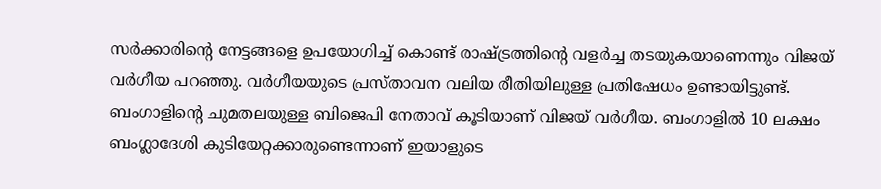സര്‍ക്കാരിന്റെ നേട്ടങ്ങളെ ഉപയോഗിച്ച് കൊണ്ട് രാഷ്ട്രത്തിന്റെ വളര്‍ച്ച തടയുകയാണെന്നും വിജയ് വര്‍ഗീയ പറഞ്ഞു. വര്‍ഗീയയുടെ പ്രസ്താവന വലിയ രീതിയിലുള്ള പ്രതിഷേധം ഉണ്ടായിട്ടുണ്ട്. ബംഗാളിന്റെ ചുമതലയുള്ള ബിജെപി നേതാവ് കൂടിയാണ് വിജയ് വര്‍ഗീയ. ബംഗാളില്‍ 10 ലക്ഷം ബംഗ്ലാദേശി കുടിയേറ്റക്കാരുണ്ടെന്നാണ് ഇയാളുടെ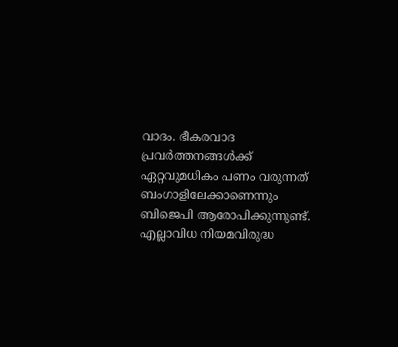വാദം. ഭീകരവാദ പ്രവര്‍ത്തനങ്ങള്‍ക്ക് ഏറ്റവുമധികം പണം വരുന്നത് ബംഗാളിലേക്കാണെന്നും ബിജെപി ആരോപിക്കുന്നുണ്ട്. എല്ലാവിധ നിയമവിരുദ്ധ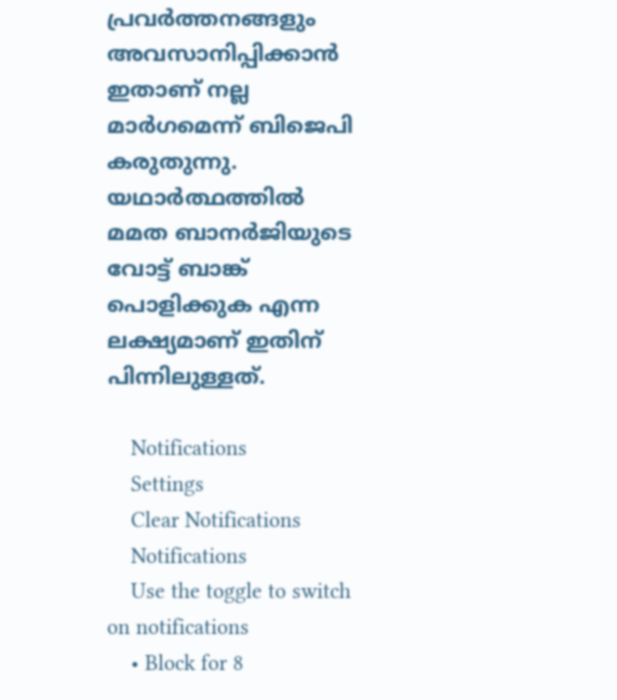പ്രവര്‍ത്തനങ്ങളും അവസാനിപ്പിക്കാന്‍ ഇതാണ് നല്ല മാര്‍ഗമെന്ന് ബിജെപി കരുതുന്നു. യഥാര്‍ത്ഥത്തില്‍ മമത ബാനര്‍ജിയുടെ വോട്ട് ബാങ്ക് പൊളിക്കുക എന്ന ലക്ഷ്യമാണ് ഇതിന് പിന്നിലുള്ളത്.

    Notifications
    Settings
    Clear Notifications
    Notifications
    Use the toggle to switch on notifications
    • Block for 8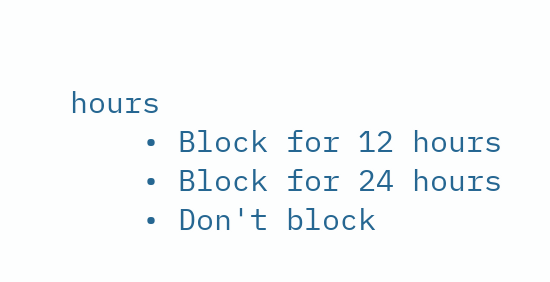hours
    • Block for 12 hours
    • Block for 24 hours
    • Don't block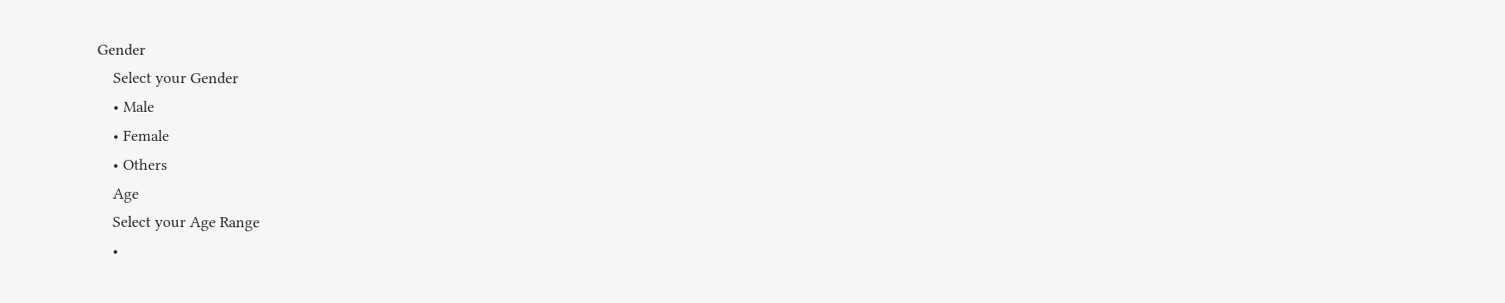Gender
    Select your Gender
    • Male
    • Female
    • Others
    Age
    Select your Age Range
    •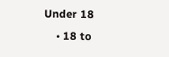Under 18
    • 18 to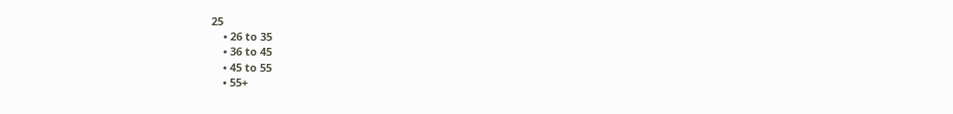25
    • 26 to 35
    • 36 to 45
    • 45 to 55
    • 55+